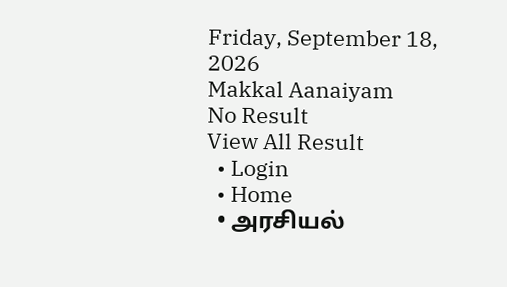Friday, September 18, 2026
Makkal Aanaiyam
No Result
View All Result
  • Login
  • Home
  • அரசியல்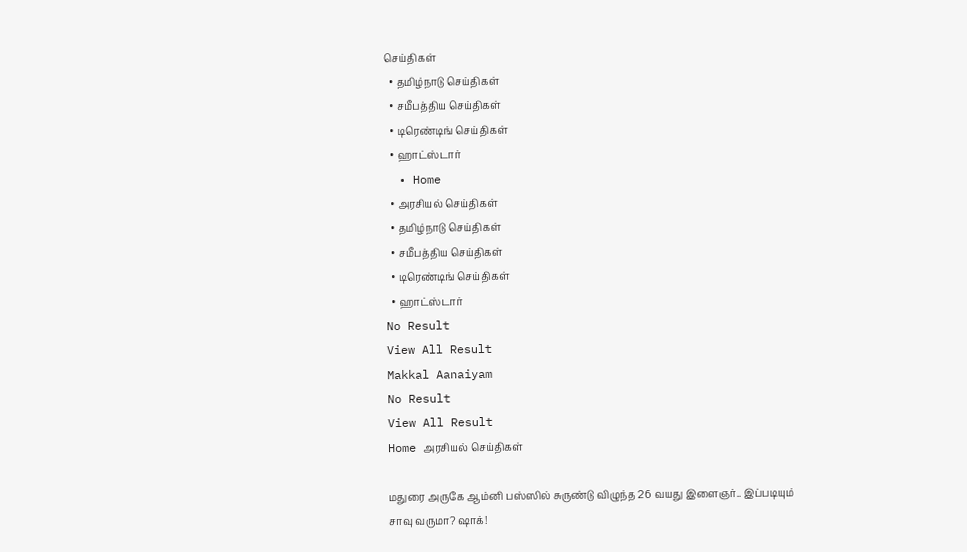செய்திகள்
  • தமிழ்நாடு செய்திகள்
  • சமீபத்திய செய்திகள்
  • டிரெண்டிங் செய்திகள்
  • ஹாட்ஸ்டார்
  • Home
  • அரசியல் செய்திகள்
  • தமிழ்நாடு செய்திகள்
  • சமீபத்திய செய்திகள்
  • டிரெண்டிங் செய்திகள்
  • ஹாட்ஸ்டார்
No Result
View All Result
Makkal Aanaiyam
No Result
View All Result
Home அரசியல் செய்திகள்

மதுரை அருகே ஆம்னி பஸ்ஸில் சுருண்டு விழுந்த 26 வயது இளைஞர்.. இப்படியும் சாவு வருமா? ஷாக்!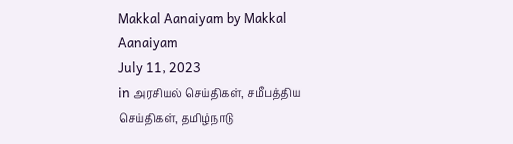Makkal Aanaiyam by Makkal Aanaiyam
July 11, 2023
in அரசியல் செய்திகள், சமீபத்திய செய்திகள், தமிழ்நாடு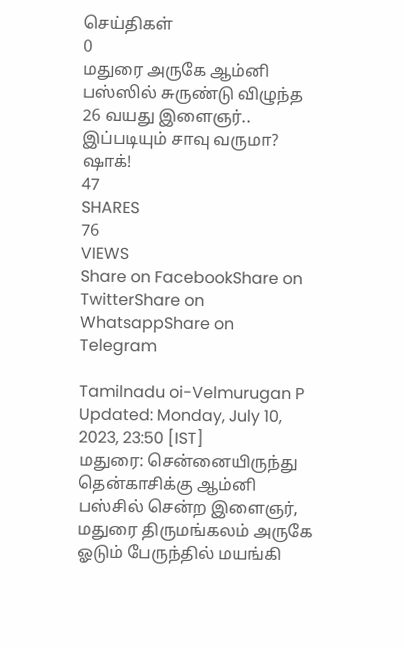செய்திகள்
0
மதுரை அருகே ஆம்னி பஸ்ஸில் சுருண்டு விழுந்த 26 வயது இளைஞர்.. இப்படியும் சாவு வருமா? ஷாக்!
47
SHARES
76
VIEWS
Share on FacebookShare on TwitterShare on WhatsappShare on Telegram

Tamilnadu oi-Velmurugan P
Updated: Monday, July 10, 2023, 23:50 [IST]
மதுரை: சென்னையிருந்து தென்காசிக்கு ஆம்னி பஸ்சில் சென்ற இளைஞர், மதுரை திருமங்கலம் அருகே ஓடும் பேருந்தில் மயங்கி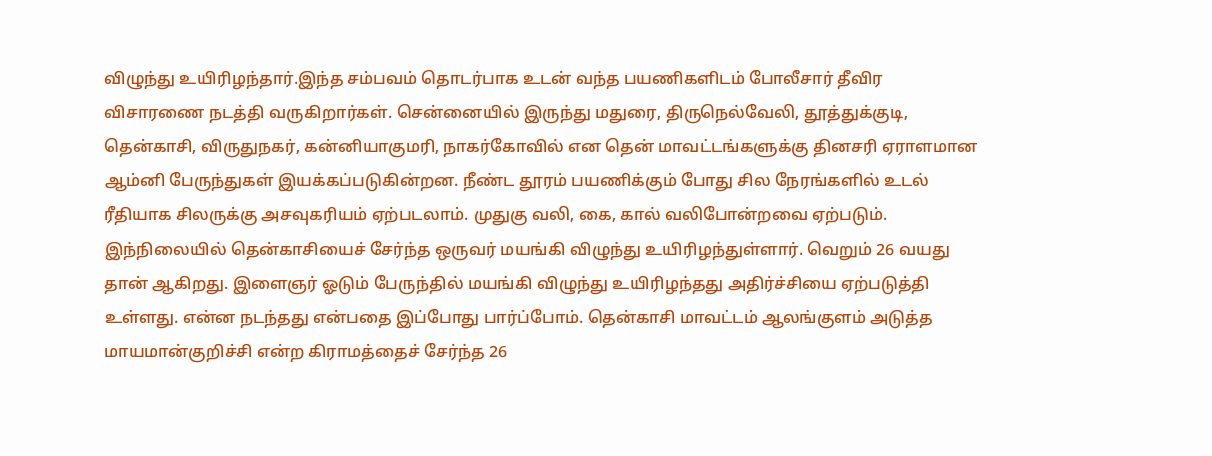விழுந்து உயிரிழந்தார்.இந்த சம்பவம் தொடர்பாக உடன் வந்த பயணிகளிடம் போலீசார் தீவிர விசாரணை நடத்தி வருகிறார்கள். சென்னையில் இருந்து மதுரை, திருநெல்வேலி, தூத்துக்குடி, தென்காசி, விருதுநகர், கன்னியாகுமரி, நாகர்கோவில் என தென் மாவட்டங்களுக்கு தினசரி ஏராளமான ஆம்னி பேருந்துகள் இயக்கப்படுகின்றன. நீண்ட தூரம் பயணிக்கும் போது சில நேரங்களில் உடல் ரீதியாக சிலருக்கு அசவுகரியம் ஏற்படலாம். முதுகு வலி, கை, கால் வலிபோன்றவை ஏற்படும். இந்நிலையில் தென்காசியைச் சேர்ந்த ஒருவர் மயங்கி விழுந்து உயிரிழந்துள்ளார். வெறும் 26 வயது தான் ஆகிறது. இளைஞர் ஓடும் பேருந்தில் மயங்கி விழுந்து உயிரிழந்தது அதிர்ச்சியை ஏற்படுத்தி உள்ளது. என்ன நடந்தது என்பதை இப்போது பார்ப்போம். தென்காசி மாவட்டம் ஆலங்குளம் அடுத்த மாயமான்குறிச்சி என்ற கிராமத்தைச் சேர்ந்த 26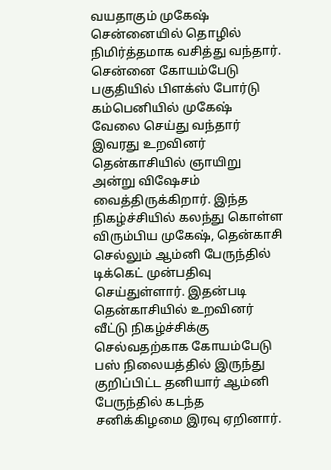வயதாகும் முகேஷ் சென்னையில் தொழில் நிமிர்த்தமாக வசித்து வந்தார். சென்னை கோயம்பேடு பகுதியில் பிளக்ஸ் போர்டு கம்பெனியில் முகேஷ் வேலை செய்து வந்தார் இவரது உறவினர் தென்காசியில் ஞாயிறு அன்று விஷேசம் வைத்திருக்கிறார். இந்த நிகழ்ச்சியில் கலந்து கொள்ள விரும்பிய முகேஷ், தென்காசி செல்லும் ஆம்னி பேருந்தில் டிக்கெட் முன்பதிவு செய்துள்ளார். இதன்படி தென்காசியில் உறவினர் வீட்டு நிகழ்ச்சிக்கு செல்வதற்காக கோயம்பேடு பஸ் நிலையத்தில் இருந்து குறிப்பிட்ட தனியார் ஆம்னி பேருந்தில் கடந்த சனிக்கிழமை இரவு ஏறினார்.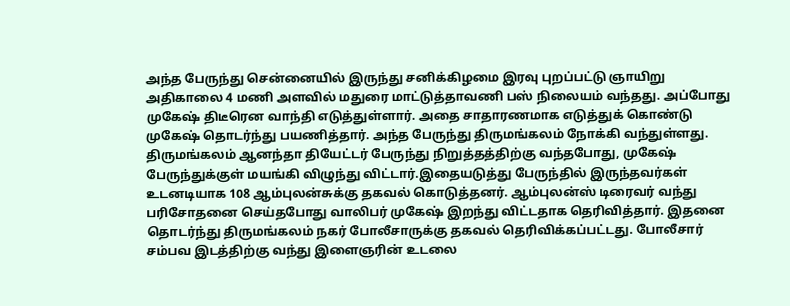அந்த பேருந்து சென்னையில் இருந்து சனிக்கிழமை இரவு புறப்பட்டு ஞாயிறு அதிகாலை 4 மணி அளவில் மதுரை மாட்டுத்தாவணி பஸ் நிலையம் வந்தது. அப்போது முகேஷ் திடீரென வாந்தி எடுத்துள்ளார். அதை சாதாரணமாக எடுத்துக் கொண்டு முகேஷ் தொடர்ந்து பயணித்தார். அந்த பேருந்து திருமங்கலம் நோக்கி வந்துள்ளது. திருமங்கலம் ஆனந்தா தியேட்டர் பேருந்து நிறுத்தத்திற்கு வந்தபோது, முகேஷ் பேருந்துக்குள் மயங்கி விழுந்து விட்டார்.இதையடுத்து பேருந்தில் இருந்தவர்கள் உடனடியாக 108 ஆம்புலன்சுக்கு தகவல் கொடுத்தனர். ஆம்புலன்ஸ் டிரைவர் வந்து பரிசோதனை செய்தபோது வாலிபர் முகேஷ் இறந்து விட்டதாக தெரிவித்தார். இதனை தொடர்ந்து திருமங்கலம் நகர் போலீசாருக்கு தகவல் தெரிவிக்கப்பட்டது. போலீசார் சம்பவ இடத்திற்கு வந்து இளைஞரின் உடலை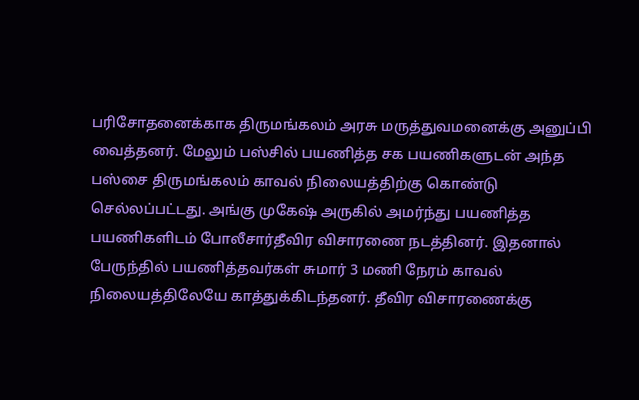பரிசோதனைக்காக திருமங்கலம் அரசு மருத்துவமனைக்கு அனுப்பி வைத்தனர். மேலும் பஸ்சில் பயணித்த சக பயணிகளுடன் அந்த பஸ்சை திருமங்கலம் காவல் நிலையத்திற்கு கொண்டு செல்லப்பட்டது. அங்கு முகேஷ் அருகில் அமர்ந்து பயணித்த பயணிகளிடம் போலீசார்தீவிர விசாரணை நடத்தினர். இதனால் பேருந்தில் பயணித்தவர்கள் சுமார் 3 மணி நேரம் காவல் நிலையத்திலேயே காத்துக்கிடந்தனர். தீவிர விசாரணைக்கு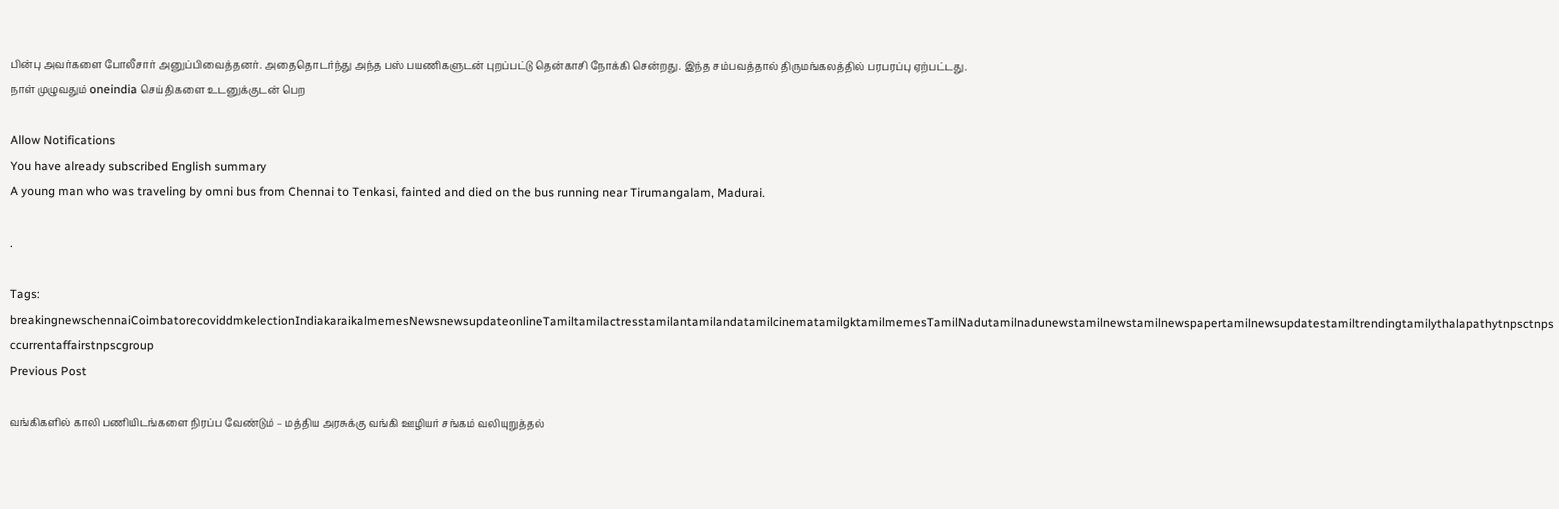பின்பு அவர்களை போலீசார் அனுப்பிவைத்தனர். அதைதொடர்ந்து அந்த பஸ் பயணிகளுடன் புறப்பட்டு தென்காசி நோக்கி சென்றது. இந்த சம்பவத்தால் திருமங்கலத்தில் பரபரப்பு ஏற்பட்டது.
நாள் முழுவதும் oneindia செய்திகளை உடனுக்குடன் பெற

Allow Notifications
You have already subscribed English summary
A young man who was traveling by omni bus from Chennai to Tenkasi, fainted and died on the bus running near Tirumangalam, Madurai.

.

Tags: breakingnewschennaiCoimbatorecoviddmkelectionIndiakaraikalmemesNewsnewsupdateonlineTamiltamilactresstamilantamilandatamilcinematamilgktamilmemesTamilNadutamilnadunewstamilnewstamilnewspapertamilnewsupdatestamiltrendingtamilythalapathytnpsctnpsccurrentaffairstnpscgroup
Previous Post

வங்கிகளில் காலி பணியிடங்களை நிரப்ப வேண்டும் – மத்திய அரசுக்கு வங்கி ஊழியர் சங்கம் வலியுறுத்தல்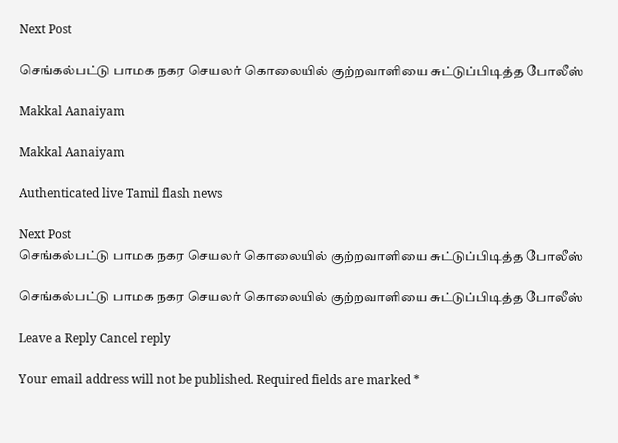Next Post

செங்கல்பட்டு பாமக நகர செயலர் கொலையில் குற்றவாளியை சுட்டுப்பிடித்த போலீஸ்

Makkal Aanaiyam

Makkal Aanaiyam

Authenticated live Tamil flash news

Next Post
செங்கல்பட்டு பாமக நகர செயலர் கொலையில் குற்றவாளியை சுட்டுப்பிடித்த போலீஸ்

செங்கல்பட்டு பாமக நகர செயலர் கொலையில் குற்றவாளியை சுட்டுப்பிடித்த போலீஸ்

Leave a Reply Cancel reply

Your email address will not be published. Required fields are marked *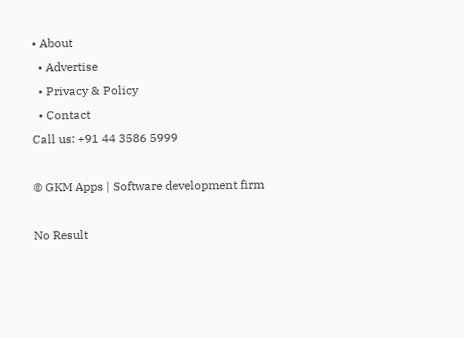• About
  • Advertise
  • Privacy & Policy
  • Contact
Call us: +91 44 3586 5999

© GKM Apps | Software development firm

No Result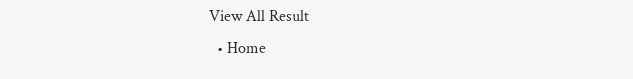View All Result
  • Home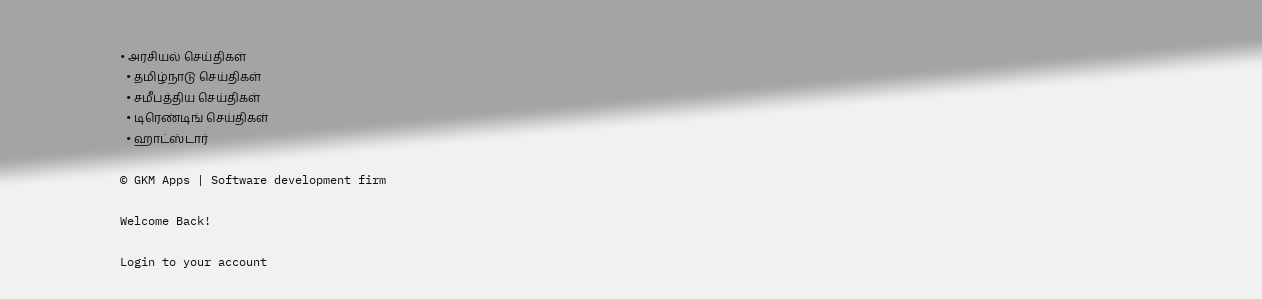• அரசியல் செய்திகள்
  • தமிழ்நாடு செய்திகள்
  • சமீபத்திய செய்திகள்
  • டிரெண்டிங் செய்திகள்
  • ஹாட்ஸ்டார்

© GKM Apps | Software development firm

Welcome Back!

Login to your account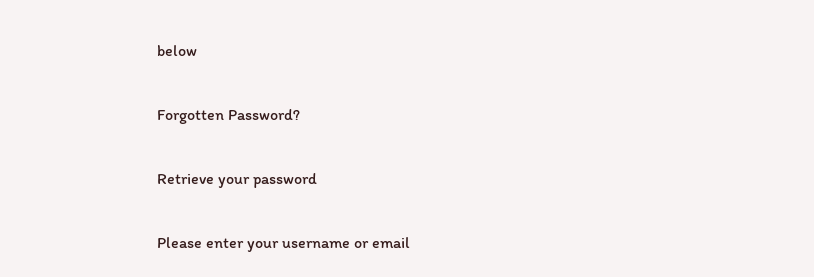below

Forgotten Password?

Retrieve your password

Please enter your username or email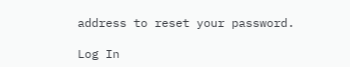address to reset your password.

Log In